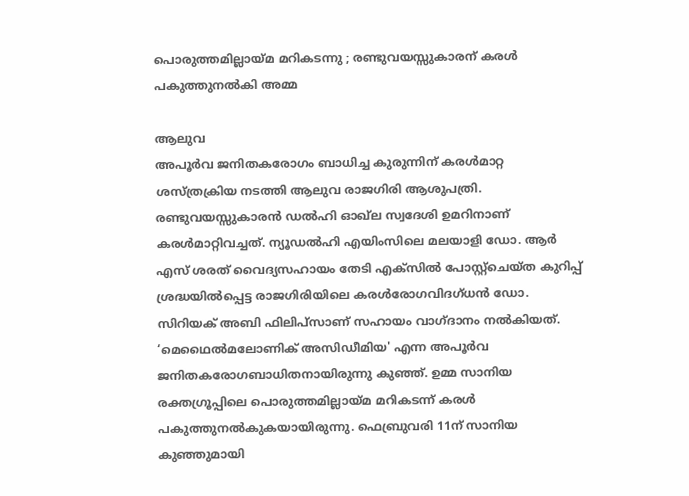പൊരുത്തമില്ലായ്മ മറികടന്നു ; രണ്ടുവയസ്സുകാരന് കരൾ പകുത്തുനൽകി അമ്മ

ആലുവ
അപൂർവ ജനിതകരോഗം ബാധിച്ച കുരുന്നിന് കരൾമാറ്റ ശസ്ത്രക്രിയ നടത്തി ആലുവ രാജഗിരി ആശുപത്രി. രണ്ടുവയസ്സുകാരൻ ഡൽഹി ഓഖ്ല സ്വദേശി ഉമറിനാണ് കരൾമാറ്റിവച്ചത്. ന്യൂഡൽഹി എയിംസിലെ മലയാളി ഡോ. ആർ എസ് ശരത് വൈദ്യസഹായം തേടി എക്സിൽ പോസ്റ്റ്ചെയ്ത കുറിപ്പ് ശ്രദ്ധയിൽപ്പെട്ട രാജഗിരിയിലെ കരൾരോഗവിദഗ്ധൻ ഡോ. സിറിയക് അബി ഫിലിപ്സാണ് സഹായം വാഗ്ദാനം നൽകിയത്.
‘മെഥൈൽമലോണിക് അസിഡീമിയ' എന്ന അപൂർവ ജനിതകരോഗബാധിതനായിരുന്നു കുഞ്ഞ്. ഉമ്മ സാനിയ രക്തഗ്രൂപ്പിലെ പൊരുത്തമില്ലായ്മ മറികടന്ന് കരൾ പകുത്തുനൽകുകയായിരുന്നു. ഫെബ്രുവരി 11ന് സാനിയ കുഞ്ഞുമായി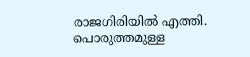രാജഗിരിയിൽ എത്തി. പൊരുത്തമുള്ള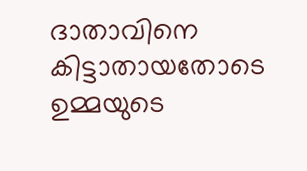ദാതാവിനെ കിട്ടാതായതോടെ ഉമ്മയുടെ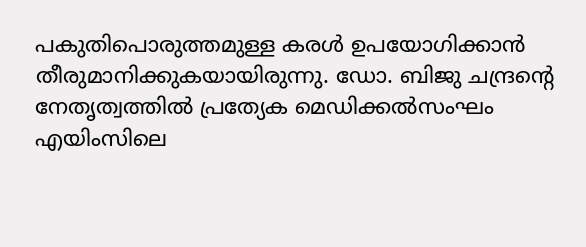പകുതിപൊരുത്തമുള്ള കരൾ ഉപയോഗിക്കാൻ തീരുമാനിക്കുകയായിരുന്നു. ഡോ. ബിജു ചന്ദ്രന്റെ നേതൃത്വത്തിൽ പ്രത്യേക മെഡിക്കൽസംഘം എയിംസിലെ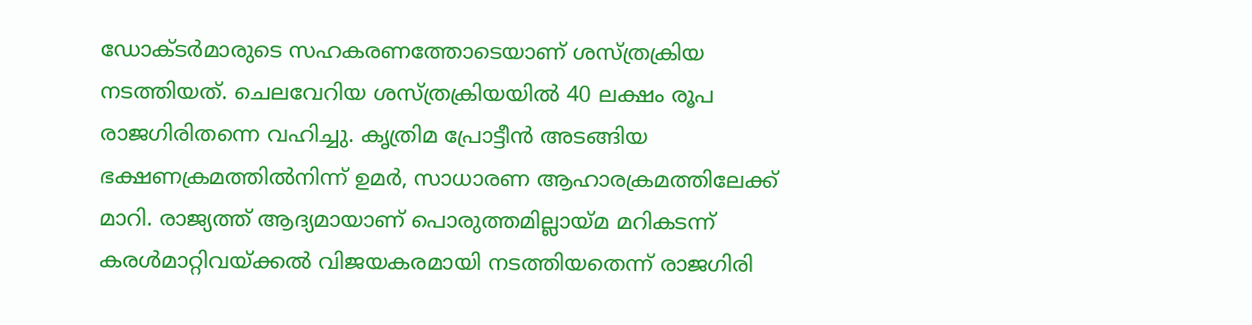ഡോക്ടർമാരുടെ സഹകരണത്തോടെയാണ് ശസ്ത്രക്രിയ നടത്തിയത്. ചെലവേറിയ ശസ്ത്രക്രിയയിൽ 40 ലക്ഷം രൂപ രാജഗിരിതന്നെ വഹിച്ചു. കൃത്രിമ പ്രോട്ടീൻ അടങ്ങിയ ഭക്ഷണക്രമത്തിൽനിന്ന് ഉമർ, സാധാരണ ആഹാരക്രമത്തിലേക്ക് മാറി. രാജ്യത്ത് ആദ്യമായാണ് പൊരുത്തമില്ലായ്മ മറികടന്ന് കരൾമാറ്റിവയ്ക്കൽ വിജയകരമായി നടത്തിയതെന്ന് രാജഗിരി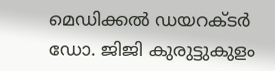മെഡിക്കൽ ഡയറക്ടർ ഡോ. ജിജി കുരുട്ടുകുളം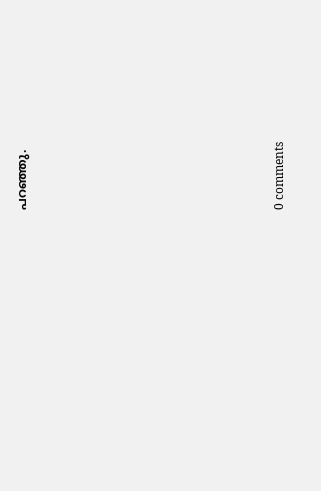പറഞ്ഞു.










0 comments